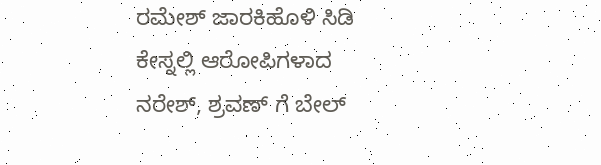ರಮೇಶ್ ಜಾರಕಿಹೊಳಿ ಸಿಡಿ ಕೇಸ್ನಲ್ಲಿ ಆರೋಪಿಗಳಾದ ನರೇಶ್, ಶ್ರವಣ್ ಗೆ ಬೇಲ್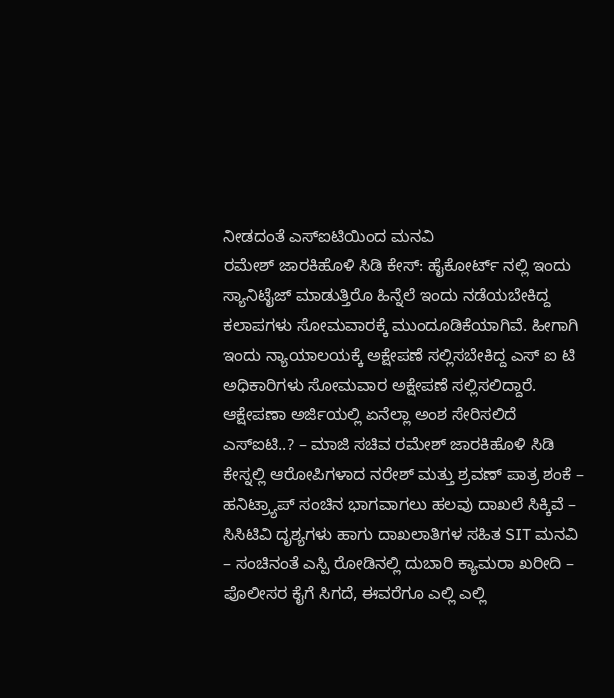ನೀಡದಂತೆ ಎಸ್ಐಟಿಯಿಂದ ಮನವಿ
ರಮೇಶ್ ಜಾರಕಿಹೊಳಿ ಸಿಡಿ ಕೇಸ್: ಹೈಕೋರ್ಟ್ ನಲ್ಲಿ ಇಂದು ಸ್ಯಾನಿಟೈಜ್ ಮಾಡುತ್ತಿರೊ ಹಿನ್ನೆಲೆ ಇಂದು ನಡೆಯಬೇಕಿದ್ದ ಕಲಾಪಗಳು ಸೋಮವಾರಕ್ಕೆ ಮುಂದೂಡಿಕೆಯಾಗಿವೆ. ಹೀಗಾಗಿ ಇಂದು ನ್ಯಾಯಾಲಯಕ್ಕೆ ಅಕ್ಷೇಪಣೆ ಸಲ್ಲಿಸಬೇಕಿದ್ದ ಎಸ್ ಐ ಟಿ ಅಧಿಕಾರಿಗಳು ಸೋಮವಾರ ಅಕ್ಷೇಪಣೆ ಸಲ್ಲಿಸಲಿದ್ದಾರೆ.
ಆಕ್ಷೇಪಣಾ ಅರ್ಜಿಯಲ್ಲಿ ಏನೆಲ್ಲಾ ಅಂಶ ಸೇರಿಸಲಿದೆ ಎಸ್ಐಟಿ..? – ಮಾಜಿ ಸಚಿವ ರಮೇಶ್ ಜಾರಕಿಹೊಳಿ ಸಿಡಿ ಕೇಸ್ನಲ್ಲಿ ಆರೋಪಿಗಳಾದ ನರೇಶ್ ಮತ್ತು ಶ್ರವಣ್ ಪಾತ್ರ ಶಂಕೆ – ಹನಿಟ್ರ್ಯಾಪ್ ಸಂಚಿನ ಭಾಗವಾಗಲು ಹಲವು ದಾಖಲೆ ಸಿಕ್ಕಿವೆ – ಸಿಸಿಟಿವಿ ದೃಶ್ಯಗಳು ಹಾಗು ದಾಖಲಾತಿಗಳ ಸಹಿತ SIT ಮನವಿ – ಸಂಚಿನಂತೆ ಎಸ್ಪಿ ರೋಡಿನಲ್ಲಿ ದುಬಾರಿ ಕ್ಯಾಮರಾ ಖರೀದಿ – ಪೊಲೀಸರ ಕೈಗೆ ಸಿಗದೆ, ಈವರೆಗೂ ಎಲ್ಲಿ ಎಲ್ಲಿ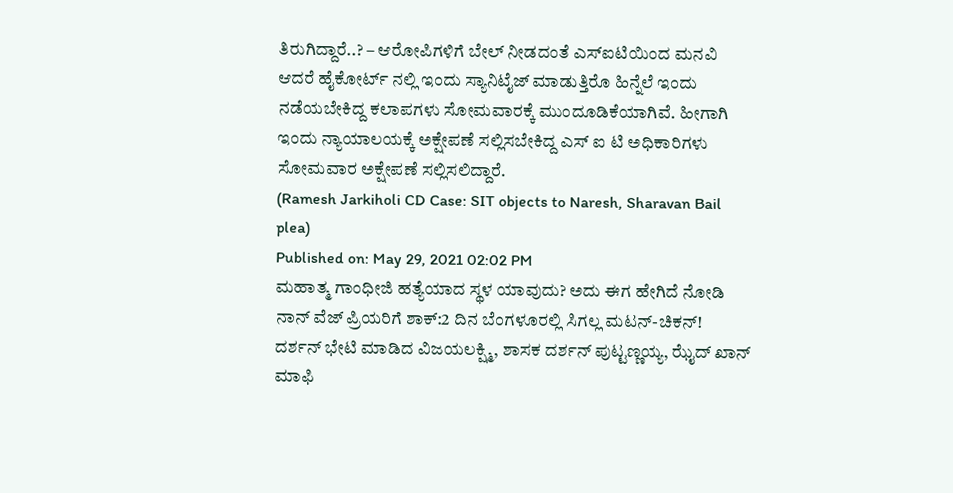ತಿರುಗಿದ್ದಾರೆ..? – ಆರೋಪಿಗಳಿಗೆ ಬೇಲ್ ನೀಡದಂತೆ ಎಸ್ಐಟಿಯಿಂದ ಮನವಿ
ಆದರೆ ಹೈಕೋರ್ಟ್ ನಲ್ಲಿ ಇಂದು ಸ್ಯಾನಿಟೈಜ್ ಮಾಡುತ್ತಿರೊ ಹಿನ್ನೆಲೆ ಇಂದು ನಡೆಯಬೇಕಿದ್ದ ಕಲಾಪಗಳು ಸೋಮವಾರಕ್ಕೆ ಮುಂದೂಡಿಕೆಯಾಗಿವೆ. ಹೀಗಾಗಿ ಇಂದು ನ್ಯಾಯಾಲಯಕ್ಕೆ ಅಕ್ಷೇಪಣೆ ಸಲ್ಲಿಸಬೇಕಿದ್ದ ಎಸ್ ಐ ಟಿ ಅಧಿಕಾರಿಗಳು ಸೋಮವಾರ ಅಕ್ಷೇಪಣೆ ಸಲ್ಲಿಸಲಿದ್ದಾರೆ.
(Ramesh Jarkiholi CD Case: SIT objects to Naresh, Sharavan Bail plea)
Published on: May 29, 2021 02:02 PM
ಮಹಾತ್ಮ ಗಾಂಧೀಜಿ ಹತ್ಯೆಯಾದ ಸ್ಥಳ ಯಾವುದು? ಅದು ಈಗ ಹೇಗಿದೆ ನೋಡಿ
ನಾನ್ ವೆಜ್ ಪ್ರಿಯರಿಗೆ ಶಾಕ್:2 ದಿನ ಬೆಂಗಳೂರಲ್ಲಿ ಸಿಗಲ್ಲ ಮಟನ್-ಚಿಕನ್!
ದರ್ಶನ್ ಭೇಟಿ ಮಾಡಿದ ವಿಜಯಲಕ್ಷ್ಮಿ, ಶಾಸಕ ದರ್ಶನ್ ಪುಟ್ಟಣ್ಣಯ್ಯ, ಝೈದ್ ಖಾನ್
ಮಾಫಿ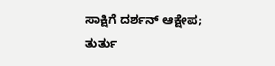ಸಾಕ್ಷಿಗೆ ದರ್ಶನ್ ಆಕ್ಷೇಪ; ತುರ್ತು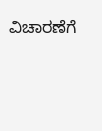ವಿಚಾರಣೆಗೆ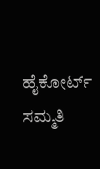ಹೈಕೋರ್ಟ್ ಸಮ್ಮತಿ